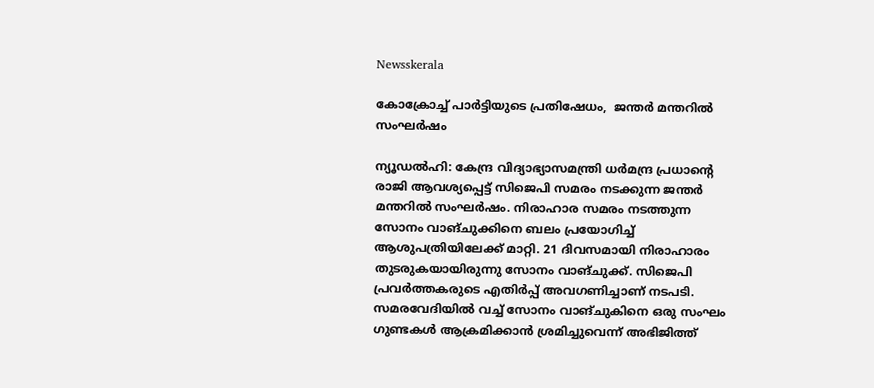Newsskerala

കോക്രോച്ച് പാര്‍ട്ടിയുടെ പ്രതിഷേധം,  ജന്തര്‍ മന്തറില്‍ സംഘര്‍ഷം

ന്യൂഡല്‍ഹി: കേന്ദ്ര വിദ്യാഭ്യാസമന്ത്രി ധര്‍മന്ദ്ര പ്രധാന്റെ രാജി ആവശ്യപ്പെട്ട് സിജെപി സമരം നടക്കുന്ന ജന്തര്‍ മന്തറില്‍ സംഘര്‍ഷം. നിരാഹാര സമരം നടത്തുന്ന സോനം വാങ്ചുക്കിനെ ബലം പ്രയോഗിച്ച് ആശുപത്രിയിലേക്ക് മാറ്റി. 21 ദിവസമായി നിരാഹാരം തുടരുകയായിരുന്നു സോനം വാങ്ചുക്ക്. സിജെപി പ്രവര്‍ത്തകരുടെ എതിര്‍പ്പ് അവഗണിച്ചാണ് നടപടി. സമരവേദിയില്‍ വച്ച് സോനം വാങ്ചുകിനെ ഒരു സംഘം ഗുണ്ടകള്‍ ആക്രമിക്കാന്‍ ശ്രമിച്ചുവെന്ന് അഭിജിത്ത്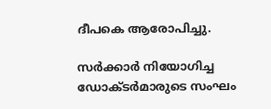ദീപകെ ആരോപിച്ചു.

സര്‍ക്കാര്‍ നിയോഗിച്ച ഡോക്ടര്‍മാരുടെ സംഘം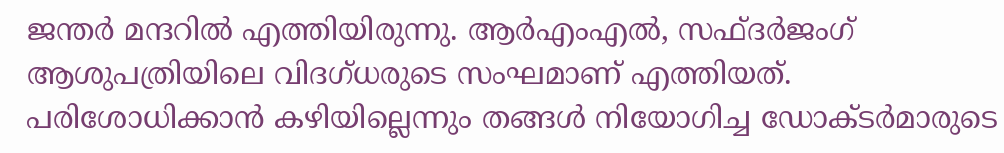ജന്തര്‍ മന്ദറില്‍ എത്തിയിരുന്നു. ആര്‍എംഎല്‍, സഫ്ദര്‍ജംഗ് ആശുപത്രിയിലെ വിദഗ്ധരുടെ സംഘമാണ് എത്തിയത്. പരിശോധിക്കാന്‍ കഴിയില്ലെന്നും തങ്ങള്‍ നിയോഗിച്ച ഡോക്ടര്‍മാരുടെ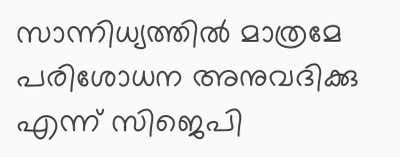സാന്നിധ്യത്തില്‍ മാത്രമേ പരിശോധന അനുവദിക്കു എന്ന് സിജെപി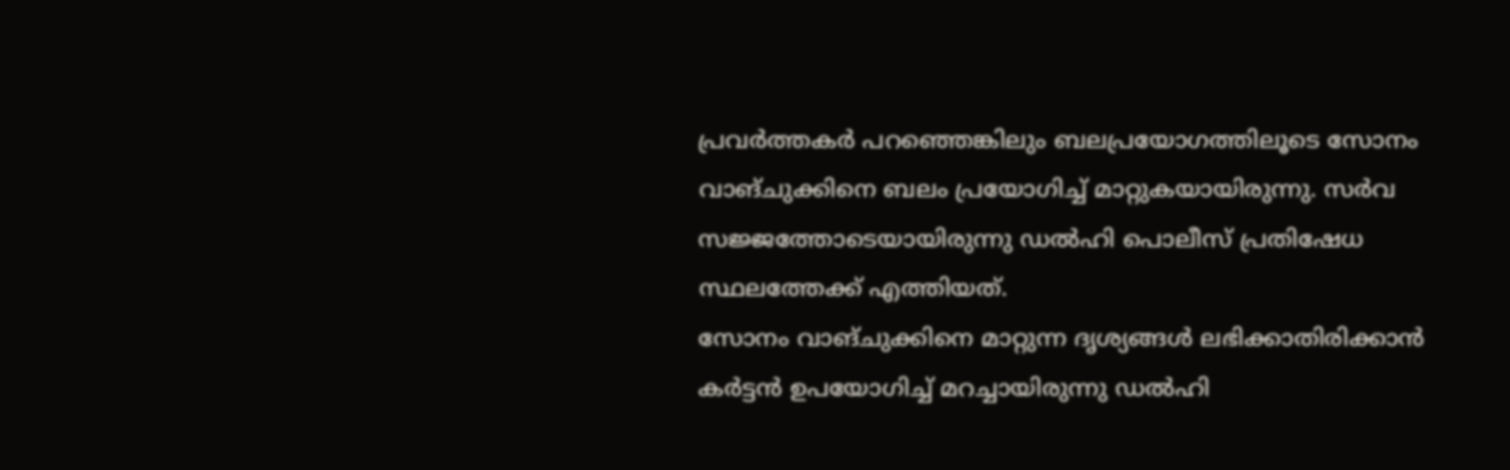പ്രവര്‍ത്തകര്‍ പറഞ്ഞെങ്കിലും ബലപ്രയോഗത്തിലൂടെ സോനം വാങ്ചുക്കിനെ ബലം പ്രയോഗിച്ച് മാറ്റുകയായിരുന്നു. സര്‍വ സജ്ജത്തോടെയായിരുന്നു ഡല്‍ഹി പൊലീസ് പ്രതിഷേധ സ്ഥലത്തേക്ക് എത്തിയത്.
സോനം വാങ്ചുക്കിനെ മാറ്റുന്ന ദൃശ്യങ്ങള്‍ ലഭിക്കാതിരിക്കാന്‍ കര്‍ട്ടന്‍ ഉപയോഗിച്ച് മറച്ചായിരുന്നു ഡല്‍ഹി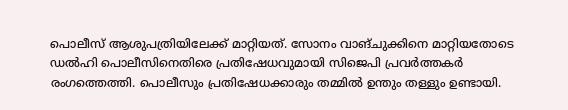പൊലീസ് ആശുപത്രിയിലേക്ക് മാറ്റിയത്. സോനം വാങ്ചുക്കിനെ മാറ്റിയതോടെ ഡല്‍ഹി പൊലീസിനെതിരെ പ്രതിഷേധവുമായി സിജെപി പ്രവര്‍ത്തകര്‍ രംഗത്തെത്തി. പൊലീസും പ്രതിഷേധക്കാരും തമ്മില്‍ ഉന്തും തള്ളും ഉണ്ടായി.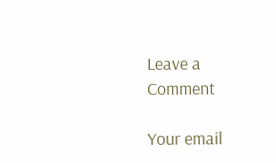Leave a Comment

Your email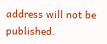address will not be published.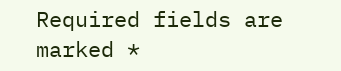Required fields are marked *